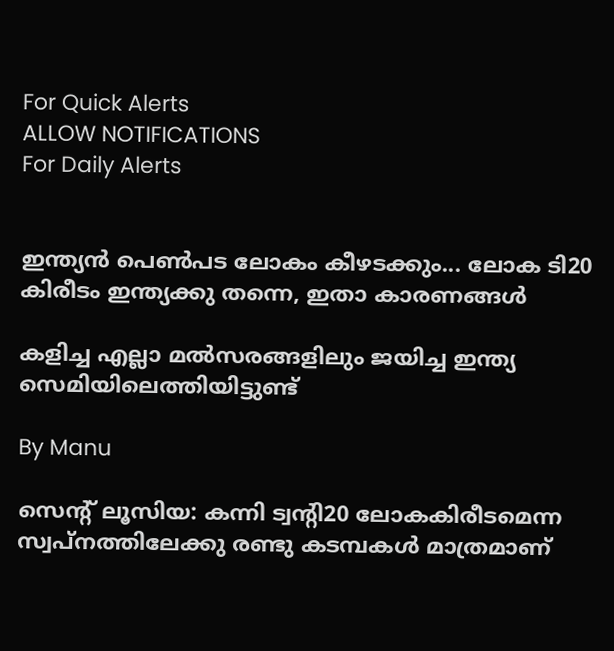For Quick Alerts
ALLOW NOTIFICATIONS
For Daily Alerts


ഇന്ത്യന്‍ പെണ്‍പട ലോകം കീഴടക്കും... ലോക ടി20 കിരീടം ഇന്ത്യക്കു തന്നെ, ഇതാ കാരണങ്ങള്‍

കളിച്ച എല്ലാ മല്‍സരങ്ങളിലും ജയിച്ച ഇന്ത്യ സെമിയിലെത്തിയിട്ടുണ്ട്

By Manu

സെന്റ് ലൂസിയ: കന്നി ട്വന്റി20 ലോകകിരീടമെന്ന സ്വപ്‌നത്തിലേക്കു രണ്ടു കടമ്പകള്‍ മാത്രമാണ്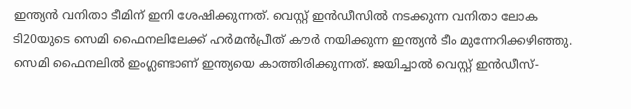ഇന്ത്യന്‍ വനിതാ ടീമിന് ഇനി ശേഷിക്കുന്നത്. വെസ്റ്റ് ഇന്‍ഡീസില്‍ നടക്കുന്ന വനിതാ ലോക ടി20യുടെ സെമി ഫൈനലിലേക്ക് ഹര്‍മന്‍പ്രീത് കൗര്‍ നയിക്കുന്ന ഇന്ത്യന്‍ ടീം മുന്നേറിക്കഴിഞ്ഞു. സെമി ഫൈനലില്‍ ഇംഗ്ലണ്ടാണ് ഇന്ത്യയെ കാത്തിരിക്കുന്നത്. ജയിച്ചാല്‍ വെസ്റ്റ് ഇന്‍ഡീസ്-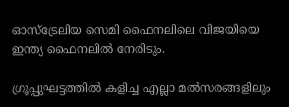ഓസ്‌ട്രേലിയ സെമി ഫൈനലിലെ വിജയിയെ ഇന്ത്യ ഫൈനലില്‍ നേരിടും.

ഗ്രൂപ്പുഘട്ടത്തില്‍ കളിച്ച എല്ലാ മല്‍സരങ്ങളിലും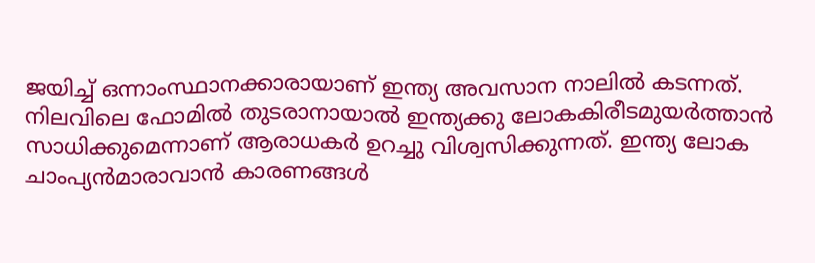ജയിച്ച് ഒന്നാംസ്ഥാനക്കാരായാണ് ഇന്ത്യ അവസാന നാലില്‍ കടന്നത്. നിലവിലെ ഫോമില്‍ തുടരാനായാല്‍ ഇന്ത്യക്കു ലോകകിരീടമുയര്‍ത്താന്‍ സാധിക്കുമെന്നാണ് ആരാധകര്‍ ഉറച്ചു വിശ്വസിക്കുന്നത്. ഇന്ത്യ ലോക ചാംപ്യന്‍മാരാവാന്‍ കാരണങ്ങള്‍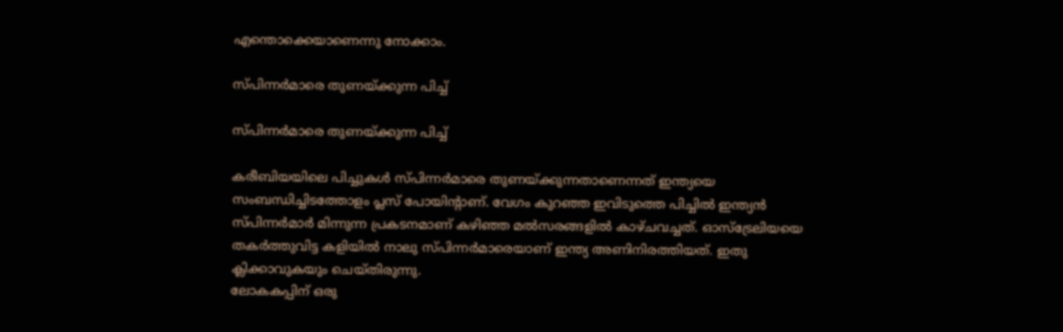എന്തൊക്കെയാണെന്നു നോക്കാം.

സ്പിന്നര്‍മാരെ തുണയ്ക്കുന്ന പിച്ച്

സ്പിന്നര്‍മാരെ തുണയ്ക്കുന്ന പിച്ച്

കരീബിയയിലെ പിച്ചുകള്‍ സ്പിന്നര്‍മാരെ തുണയ്ക്കുന്നതാണെന്നത് ഇന്ത്യയെ സംബന്ധിച്ചിടത്തോളം പ്ലസ് പോയിന്റാണ്. വേഗം കുറഞ്ഞ ഇവിടുത്തെ പിച്ചില്‍ ഇന്ത്യന്‍ സ്പിന്നര്‍മാര്‍ മിന്നുന്ന പ്രകടനമാണ് കഴിഞ്ഞ മല്‍സരങ്ങളില്‍ കാഴ്ചവച്ചത്. ഓസ്‌ട്രേലിയയെ തകര്‍ത്തുവിട്ട കളിയില്‍ നാലു സ്പിന്നര്‍മാരെയാണ് ഇന്ത്യ അണിനിരത്തിയത്. ഇതു ക്ലിക്കാവുകയും ചെയ്തിരുന്നു.
ലോകകപ്പിന് ഒരു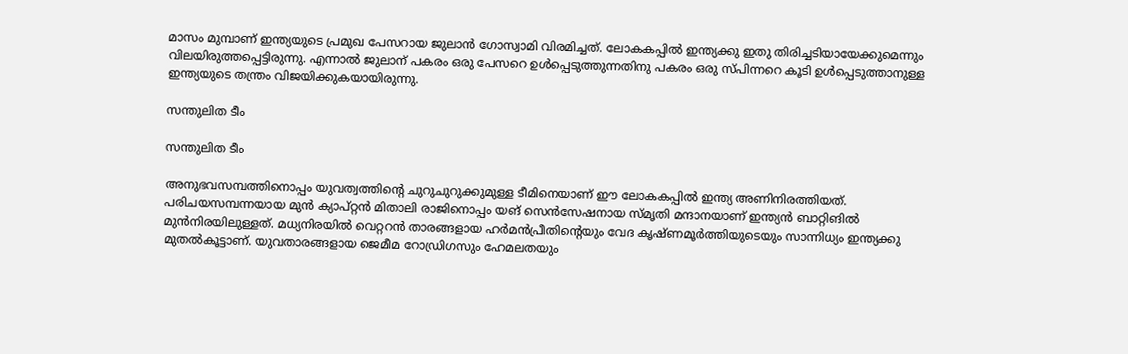മാസം മുമ്പാണ് ഇന്ത്യയുടെ പ്രമുഖ പേസറായ ജുലാന്‍ ഗോസ്വാമി വിരമിച്ചത്. ലോകകപ്പില്‍ ഇന്ത്യക്കു ഇതു തിരിച്ചടിയായേക്കുമെന്നും വിലയിരുത്തപ്പെട്ടിരുന്നു. എന്നാല്‍ ജുലാന് പകരം ഒരു പേസറെ ഉള്‍പ്പെടുത്തുന്നതിനു പകരം ഒരു സ്പിന്നറെ കൂടി ഉള്‍പ്പെടുത്താനുള്ള ഇന്ത്യയുടെ തന്ത്രം വിജയിക്കുകയായിരുന്നു.

സന്തുലിത ടീം

സന്തുലിത ടീം

അനുഭവസമ്പത്തിനൊപ്പം യുവത്വത്തിന്റെ ചുറുചുറുക്കുമുള്ള ടീമിനെയാണ് ഈ ലോകകപ്പില്‍ ഇന്ത്യ അണിനിരത്തിയത്. പരിചയസമ്പന്നയായ മുന്‍ ക്യാപ്റ്റന്‍ മിതാലി രാജിനൊപ്പം യങ് സെന്‍സേഷനായ സ്മൃതി മന്ദാനയാണ് ഇന്ത്യന്‍ ബാറ്റിങില്‍ മുന്‍നിരയിലുള്ളത്. മധ്യനിരയില്‍ വെറ്ററന്‍ താരങ്ങളായ ഹര്‍മന്‍പ്രീതിന്റെയും വേദ കൃഷ്ണമൂര്‍ത്തിയുടെയും സാന്നിധ്യം ഇന്ത്യക്കു മുതല്‍കൂട്ടാണ്. യുവതാരങ്ങളായ ജെമീമ റോഡ്രിഗസും ഹേമലതയും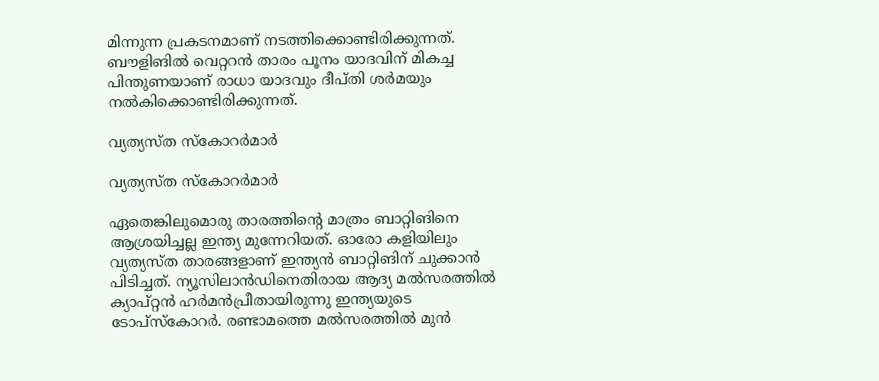മിന്നുന്ന പ്രകടനമാണ് നടത്തിക്കൊണ്ടിരിക്കുന്നത്.
ബൗളിങില്‍ വെറ്ററന്‍ താരം പൂനം യാദവിന് മികച്ച പിന്തുണയാണ് രാധാ യാദവും ദീപ്തി ശര്‍മയും നല്‍കിക്കൊണ്ടിരിക്കുന്നത്.

വ്യത്യസ്ത സ്‌കോറര്‍മാര്‍

വ്യത്യസ്ത സ്‌കോറര്‍മാര്‍

ഏതെങ്കിലുമൊരു താരത്തിന്റെ മാത്രം ബാറ്റിങിനെ ആശ്രയിച്ചല്ല ഇന്ത്യ മുന്നേറിയത്. ഓരോ കളിയിലും വ്യത്യസ്ത താരങ്ങളാണ് ഇന്ത്യന്‍ ബാറ്റിങിന് ചുക്കാന്‍ പിടിച്ചത്. ന്യൂസിലാന്‍ഡിനെതിരായ ആദ്യ മല്‍സരത്തില്‍ ക്യാപ്റ്റന്‍ ഹര്‍മന്‍പ്രീതായിരുന്നു ഇന്ത്യയുടെ ടോപ്‌സ്‌കോറര്‍. രണ്ടാമത്തെ മല്‍സരത്തില്‍ മുന്‍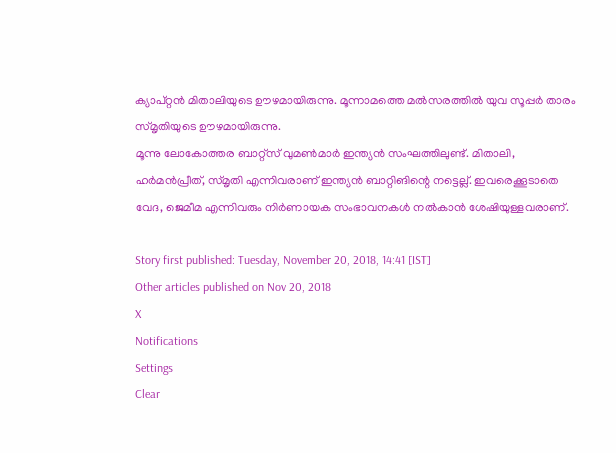ക്യാപ്റ്റന്‍ മിതാലിയുടെ ഊഴമായിരുന്നു. മൂന്നാമത്തെ മല്‍സരത്തില്‍ യുവ സൂപ്പര്‍ താരം സ്മൃതിയുടെ ഊഴമായിരുന്നു.
മൂന്നു ലോകോത്തര ബാറ്റ്‌സ് വുമണ്‍മാര്‍ ഇന്ത്യന്‍ സംഘത്തിലുണ്ട്. മിതാലി, ഹര്‍മന്‍പ്രീത്, സ്മൃതി എന്നിവരാണ് ഇന്ത്യന്‍ ബാറ്റിങിന്റെ നട്ടെല്ല്. ഇവരെക്കൂടാതെ വേദ, ജെമീമ എന്നിവരും നിര്‍ണായക സംഭാവനകള്‍ നല്‍കാന്‍ ശേഷിയുള്ളവരാണ്.

Story first published: Tuesday, November 20, 2018, 14:41 [IST]
Other articles published on Nov 20, 2018
X
Notifications
Settings
Clear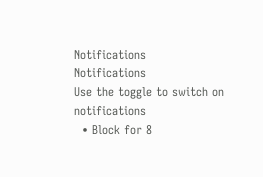Notifications
Notifications
Use the toggle to switch on notifications
  • Block for 8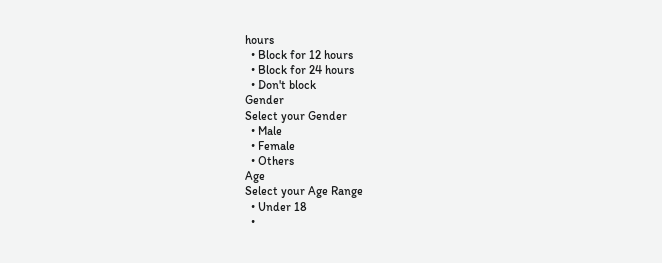hours
  • Block for 12 hours
  • Block for 24 hours
  • Don't block
Gender
Select your Gender
  • Male
  • Female
  • Others
Age
Select your Age Range
  • Under 18
  •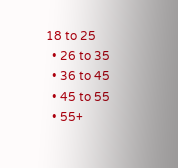18 to 25
  • 26 to 35
  • 36 to 45
  • 45 to 55
  • 55+